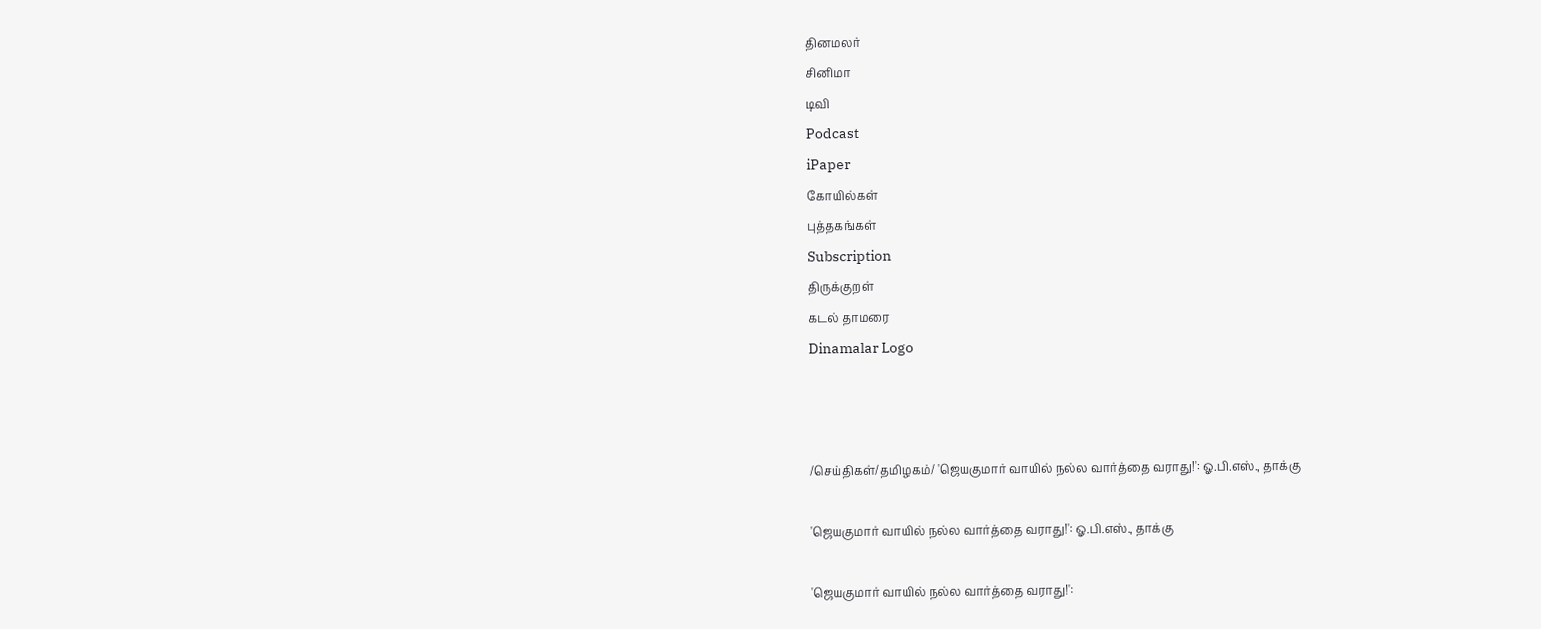தினமலர்
சினிமா
டிவி
Podcast
iPaper
கோயில்கள்
புத்தகங்கள்
Subscription
திருக்குறள்
கடல் தாமரை
Dinamalar Logo



/செய்திகள்/தமிழகம்/ 'ஜெயகுமார் வாயில் நல்ல வார்த்தை வராது!': ஓ.பி.எஸ்., தாக்கு

'ஜெயகுமார் வாயில் நல்ல வார்த்தை வராது!': ஓ.பி.எஸ்., தாக்கு

'ஜெயகுமார் வாயில் நல்ல வார்த்தை வராது!':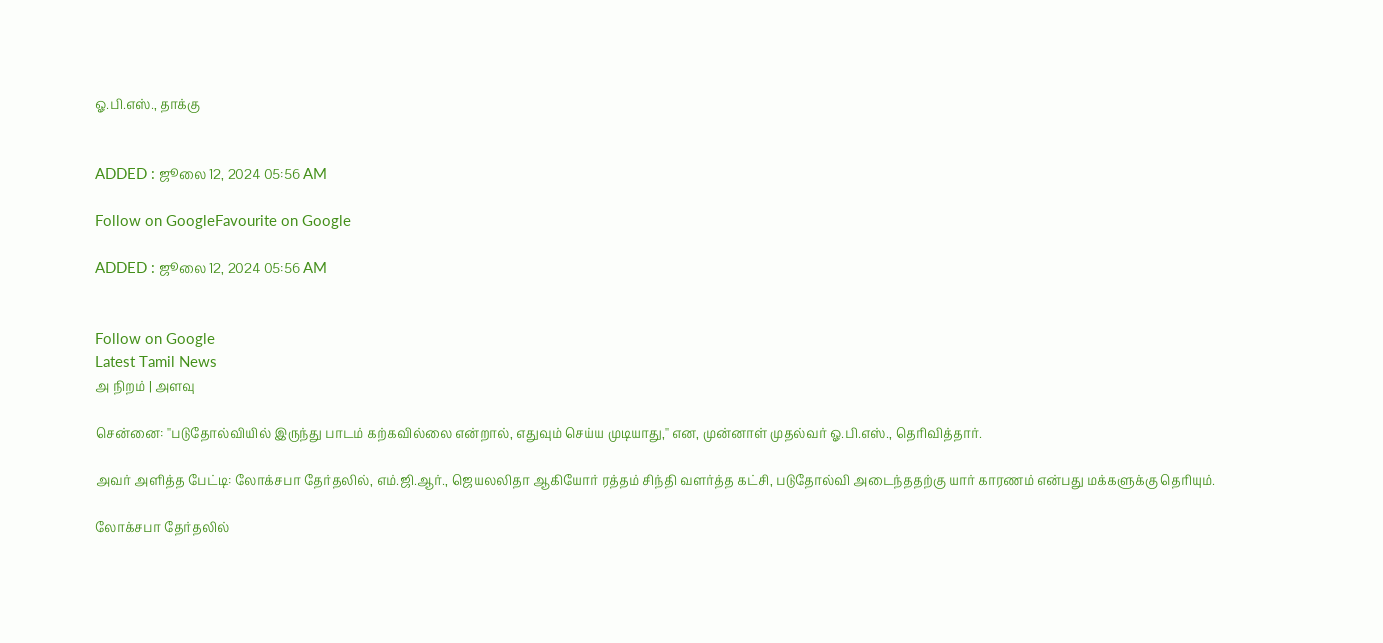ஓ.பி.எஸ்., தாக்கு


ADDED : ஜூலை 12, 2024 05:56 AM

Follow on GoogleFavourite on Google

ADDED : ஜூலை 12, 2024 05:56 AM


Follow on Google
Latest Tamil News
அ நிறம் | அளவு

சென்னை: ''படுதோல்வியில் இருந்து பாடம் கற்கவில்லை என்றால், எதுவும் செய்ய முடியாது,'' என, முன்னாள் முதல்வர் ஓ.பி.எஸ்., தெரிவித்தார்.

அவர் அளித்த பேட்டி: லோக்சபா தேர்தலில், எம்.ஜி.ஆர்., ஜெயலலிதா ஆகியோர் ரத்தம் சிந்தி வளர்த்த கட்சி, படுதோல்வி அடைந்ததற்கு யார் காரணம் என்பது மக்களுக்கு தெரியும்.

லோக்சபா தேர்தலில்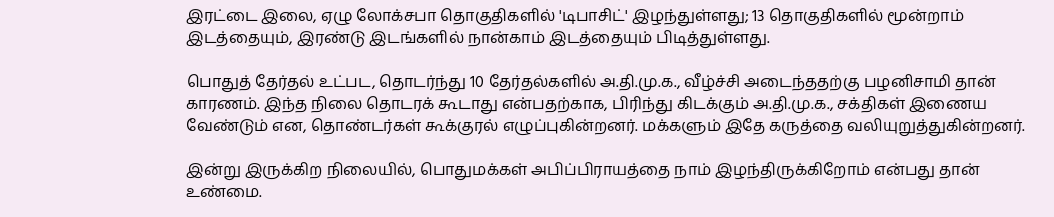இரட்டை இலை, ஏழு லோக்சபா தொகுதிகளில் 'டிபாசிட்' இழந்துள்ளது; 13 தொகுதிகளில் மூன்றாம் இடத்தையும், இரண்டு இடங்களில் நான்காம் இடத்தையும் பிடித்துள்ளது.

பொதுத் தேர்தல் உட்பட, தொடர்ந்து 10 தேர்தல்களில் அ.தி.மு.க., வீழ்ச்சி அடைந்ததற்கு பழனிசாமி தான் காரணம். இந்த நிலை தொடரக் கூடாது என்பதற்காக, பிரிந்து கிடக்கும் அ.தி.மு.க., சக்திகள் இணைய வேண்டும் என, தொண்டர்கள் கூக்குரல் எழுப்புகின்றனர். மக்களும் இதே கருத்தை வலியுறுத்துகின்றனர்.

இன்று இருக்கிற நிலையில், பொதுமக்கள் அபிப்பிராயத்தை நாம் இழந்திருக்கிறோம் என்பது தான் உண்மை.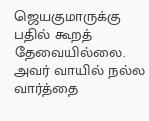ஜெயகுமாருக்கு பதில் கூறத் தேவையில்லை. அவர் வாயில் நல்ல வார்த்தை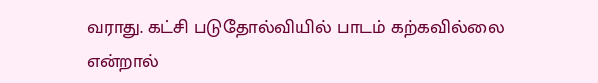வராது. கட்சி படுதோல்வியில் பாடம் கற்கவில்லை என்றால்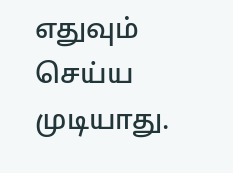எதுவும் செய்ய முடியாது.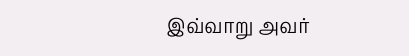இவ்வாறு அவர்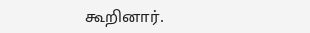கூறினார்.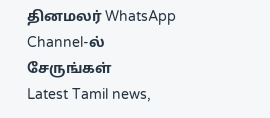தினமலர் WhatsApp Channel-ல் சேருங்கள்
Latest Tamil news,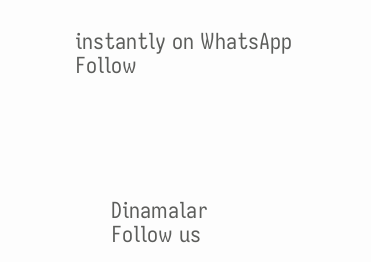instantly on WhatsApp
Follow





      Dinamalar
      Follow us